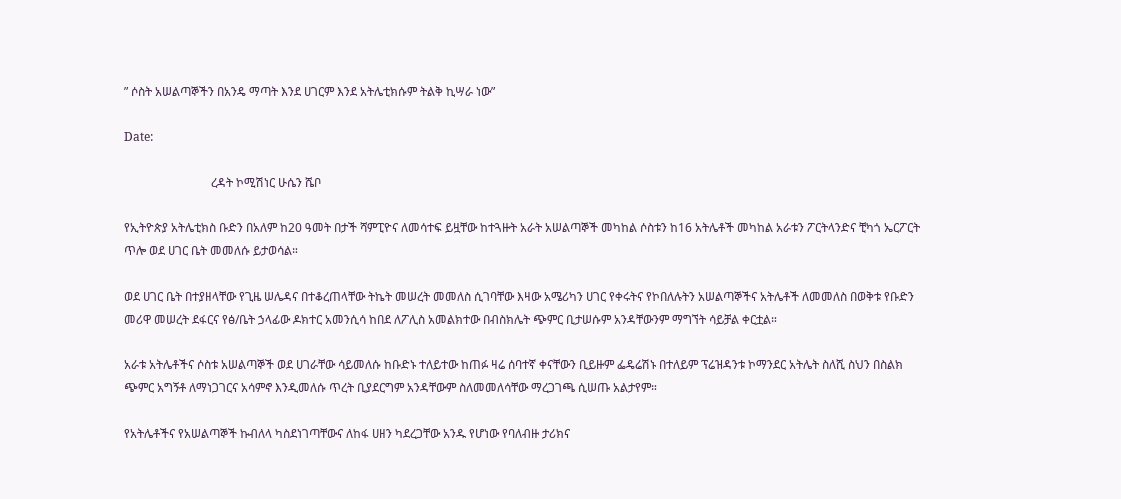” ሶስት አሠልጣኞችን በአንዴ ማጣት እንደ ሀገርም እንደ አትሌቲክሱም ትልቅ ኪሣራ ነው”

Date:

                             ረዳት ኮሚሽነር ሁሴን ሼቦ

የኢትዮጵያ አትሌቲክስ ቡድን በአለም ከ20 ዓመት በታች ሻምፒዮና ለመሳተፍ ይዟቸው ከተጓዙት አራት አሠልጣኞች መካከል ሶስቱን ከ16 አትሌቶች መካከል አራቱን ፖርትላንድና ቺካጎ ኤርፖርት ጥሎ ወደ ሀገር ቤት መመለሱ ይታወሳል።

ወደ ሀገር ቤት በተያዘላቸው የጊዜ ሠሌዳና በተቆረጠላቸው ትኬት መሠረት መመለስ ሲገባቸው እዛው አሜሪካን ሀገር የቀሩትና የኮበለሉትን አሠልጣኞችና አትሌቶች ለመመለስ በወቅቱ የቡድን መሪዋ መሠረት ደፋርና የፅ/ቤት ኃላፊው ዶክተር አመንሲሳ ከበደ ለፖሊስ አመልክተው በብስክሌት ጭምር ቢታሠሱም አንዳቸውንም ማግኘት ሳይቻል ቀርቷል።

አራቱ አትሌቶችና ሶስቱ አሠልጣኞች ወደ ሀገራቸው ሳይመለሱ ከቡድኑ ተለይተው ከጠፉ ዛሬ ሰባተኛ ቀናቸውን ቢይዙም ፌዴሬሽኑ በተለይም ፕሬዝዳንቱ ኮማንደር አትሌት ስለሺ ስህን በስልክ ጭምር አግኝቶ ለማነጋገርና አሳምኖ እንዲመለሱ ጥረት ቢያደርግም አንዳቸውም ስለመመለሳቸው ማረጋገጫ ሲሠጡ አልታየም።

የአትሌቶችና የአሠልጣኞች ኩብለላ ካስደነገጣቸውና ለከፋ ሀዘን ካደረጋቸው አንዱ የሆነው የባለብዙ ታሪክና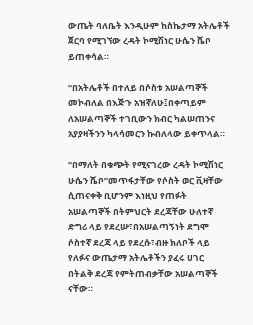ውጤት ባለቤት እንዲሁም ከስኬታማ አትሌቶች ጀርባ የሚገኘው ረዳት ኮሚሽነር ሁሴን ሼቦ ይጠቀሳል።

“በአትሌቶች በተለይ በሶስቱ አሠልጣኞች መኮብለል በእጅጉ አዝኛለሁ፤በቀጣይም ለአሠልጣኞች ተገቢውን ክብር ካልሠጠንና አያያዛችንን ካላሳመርን ኩብለላው ይቀጥላል።

“በማለት በቁጭት የሚናገረው ረዳት ኮሚሽነር ሁሴን ሼቦ”መጥፋታቸው የሶስት ወር ቪዛቸው ሲጠናቀቅ ቢሆንም እነዚህ የጠፉት አሠልጣኞች በትምህርት ደረጃቸው ሁለተኛ ድግሪ ላይ የደረሡ፣በአሠልጣኝነት ደግሞ ሶስተኛ ደረጃ ላይ የደረሱ፣ብዙ ክለቦች ላይ የለፉና ውጤታማ አትሌቶችን ያፈሩ ሀገር በትልቅ ደረጃ የምትጠብቃቸው አሠልጣኞች ናቸው።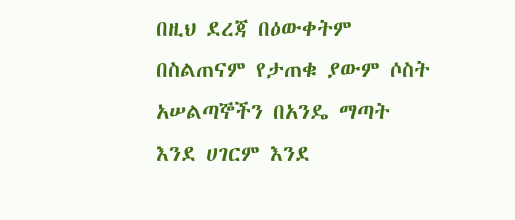በዚህ ደረጃ በዕውቀትም በስልጠናም የታጠቁ ያውም ሶስት አሠልጣኞችን በአንዴ ማጣት እንደ ሀገርም እንደ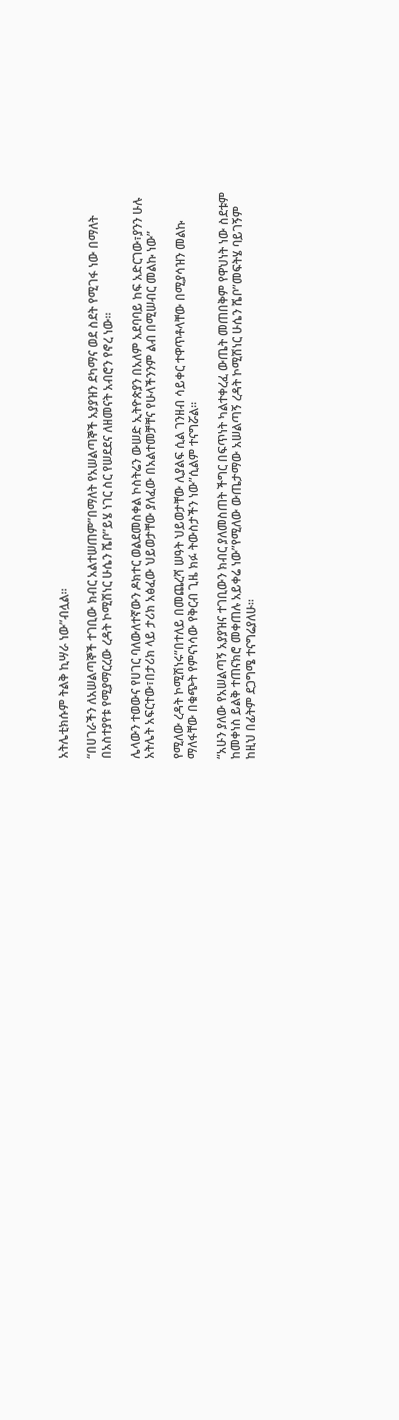አትሌቲክሱም ትልቅ ኪሣራ ነው”ብሏል።

“በሀገራችን ለአሠልጣኞች ተገቢው ክብር አልተሠጠም”በማለት የአሠልጣኞች አያያዝን ደካማና ወደ ስደት የሚገፋ ነው በማለት በአስተያየቱ የሚያማርረው ረዳት ኮሚሽነር ሁሴን ሼቦ”ይሄ ነገር ስር የሠደደና ለዘመናት አብሮን የኖረ ነው።

ሌላውን ተወውና የሀገር ባለውለተኛውን ዶክተር ወልደመስቀል ኮስትሬን ውሠድ ኢትዮጵያን በአለም አደባባይ ከፍ አድርገው፣ያንን ሁሉ አትሌት አፍርተው፣በታሪክ ላይ ታሪክ አፅፈው ህይወታቸው ያለፈው በአልተመቻቸና የሁላችንንም ልብ በሚሠብር መልኩ ነው”

የሚለው ረዳት ኮሚሽነሩ”በተለይ በመጨረሻ ሠዓት ህይወታቸው ሊያልፍ ሲል ገንዘብ ሳይቀር ተዋጥቶላቸው በሚያሳዝን መልኩ ማለፋቸው በቁጭት የምናነሳው የቅርብ ጊዜ ክፉ ትውስታችን ነው”ሲልም ተናግሯል።

“አሁን ያለው የአሠልጣኝ አያያዝና ተገቢውን ክብር ያለመስጠት ችግር በፍጥነት ካልተቀረፈ ውጤት መጠበቅም የዋህነት ነው ስደቱም ከመቀነስ ይልቅ ተጠናክሮ መቀጠሉ አይቀሬ ነው”የሚለው ውጤታማው አሠልጣኝ ረዳት ኮሚሽነር ሁሴን ሼቦ”መፍትሄ ባይገኝም ከዚህ በፊትም ደጋግሜ ተናግሬያለሁ።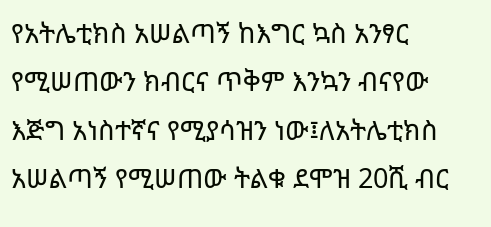የአትሌቲክስ አሠልጣኝ ከእግር ኳስ አንፃር የሚሠጠውን ክብርና ጥቅም እንኳን ብናየው እጅግ አነስተኛና የሚያሳዝን ነው፤ለአትሌቲክስ አሠልጣኝ የሚሠጠው ትልቁ ደሞዝ 20ሺ ብር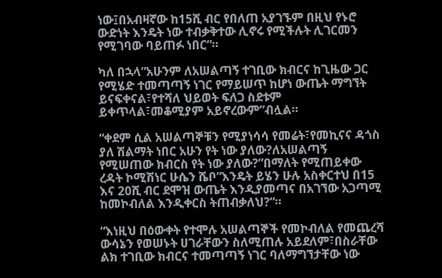ነው፤በአብዛኛው ከ15ሺ ብር የበለጠ አያገኙም በዚህ የኑሮ ውድነት እንዴት ነው ተብቃቅተው ሊኖሩ የሚችሉት ሊገርመን የሚገባው ባይጠፉ ነበር”።

ካለ በኋላ”አሁንም ለአሠልጣኝ ተገቢው ክብርና ከጊዜው ጋር የሚሄድ ተመጣጣኝ ነገር የማይሠጥ ከሆነ ውጤት ማግኘት ይናፍቀናል፣የተሻለ ህይወት ፍለጋ ስደቱም ይቀጥላል፣መቆሚያም አይኖረውም”ብሏል።

“ቀደም ሲል አሠልጣኞቹን የሚያነሳሳ የመሬት፣የመኪናና ዳጎስ ያለ ሽልማት ነበር አሁን የት ነው ያለው?ለአሠልጣኝ የሚሠጠው ክብርስ የት ነው ያለው?”በማለት የሚጠይቀው ረዳት ኮሚሽነር ሁሴን ሼቦ”እንዴት ይሄን ሁሉ አስቀርተህ በ15 እና 20ሺ ብር ደሞዝ ውጤት እንዲያመጣና በአገኘው አጋጣሚ ከመኮብለል እንዲቀርስ ትጠብቃለህ?”።

“እነዚህ በዕውቀት የተሞሉ አሠልጣኞች የመኮብለል የመጨረሻ ውሳኔን የወሠኑት ሀገራቸውን ስለሚጠሉ አይደለም፣በስራቸው ልክ ተገቢው ክብርና ተመጣጣኝ ነገር ባለማግኘታቸው ነው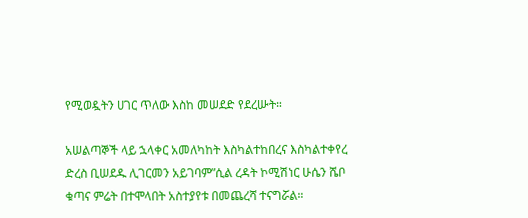የሚወዷትን ሀገር ጥለው እስከ መሠደድ የደረሡት።

አሠልጣኞች ላይ ኋላቀር አመለካከት እስካልተከበረና እስካልተቀየረ ድረስ ቢሠደዱ ሊገርመን አይገባም”ሲል ረዳት ኮሚሽነር ሁሴን ሼቦ ቁጣና ምሬት በተሞላበት አስተያየቱ በመጨረሻ ተናግሯል።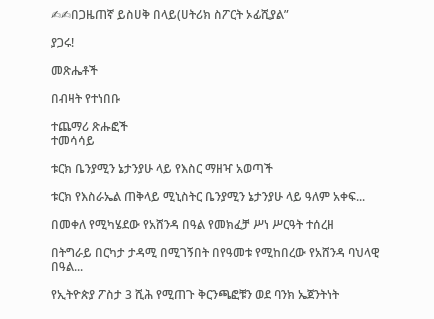✍✍በጋዜጠኛ ይስሀቅ በላይ(ሀትሪክ ስፖርት ኦፊሺያል”

ያጋሩ!

መጽሔቶች

በብዛት የተነበቡ

ተጨማሪ ጽሑፎች
ተመሳሳይ

ቱርክ ቤንያሚን ኔታንያሁ ላይ የእስር ማዘዣ አወጣች

ቱርክ የእስራኤል ጠቅላይ ሚኒስትር ቤንያሚን ኔታንያሁ ላይ ዓለም አቀፍ...

በመቀለ የሚካሄደው የአሸንዳ በዓል የመክፈቻ ሥነ ሥርዓት ተሰረዘ

በትግራይ በርካታ ታዳሚ በሚገኝበት በየዓመቱ የሚከበረው የአሸንዳ ባህላዊ በዓል...

የኢትዮጵያ ፖስታ 3 ሺሕ የሚጠጉ ቅርንጫፎቹን ወደ ባንክ ኤጀንትነት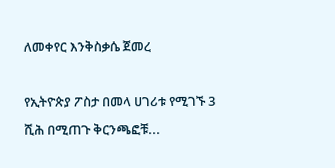ለመቀየር እንቅስቃሴ ጀመረ

የኢትዮጵያ ፖስታ በመላ ሀገሪቱ የሚገኙ 3 ሺሕ በሚጠጉ ቅርንጫፎቹ...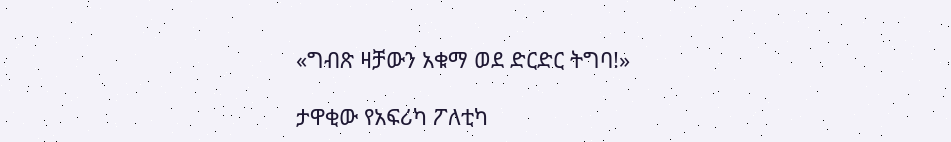«ግብጽ ዛቻውን አቁማ ወደ ድርድር ትግባ!»

ታዋቂው የአፍሪካ ፖለቲካ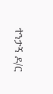ተንታኝ ዶ/ር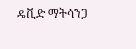ዴቪድ ማትሳንጋ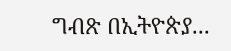ግብጽ በኢትዮጵያ...